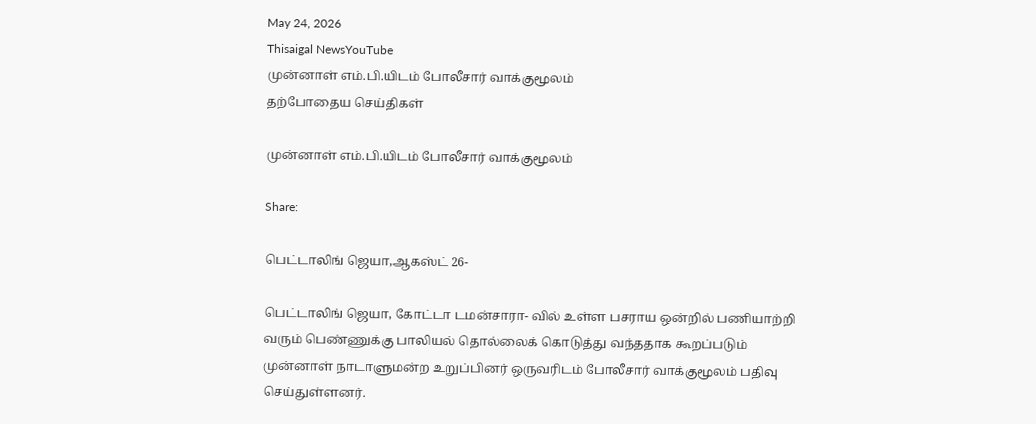May 24, 2026
Thisaigal NewsYouTube
முன்னாள் எம்.பி.யிடம் போலீசார் வாக்குமூலம்
தற்போதைய செய்திகள்

முன்னாள் எம்.பி.யிடம் போலீசார் வாக்குமூலம்

Share:

பெட்டாலிங் ஜெயா,ஆகஸ்ட் 26-

பெட்டாலிங் ஜெயா, கோட்டா டமன்சாரா- வில் உள்ள பசராய ஒன்றில் பணியாற்றி வரும் பெண்ணுக்கு பாலியல் தொல்லைக் கொடுத்து வந்ததாக கூறப்படும் முன்னாள் நாடாளுமன்ற உறுப்பினர் ஒருவரிடம் போலீசார் வாக்குமூலம் பதிவு செய்துள்ளனர்.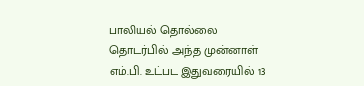பாலியல் தொல்லை தொடர்பில் அந்த முன்னாள் எம்.பி. உட்பட இதுவரையில் 13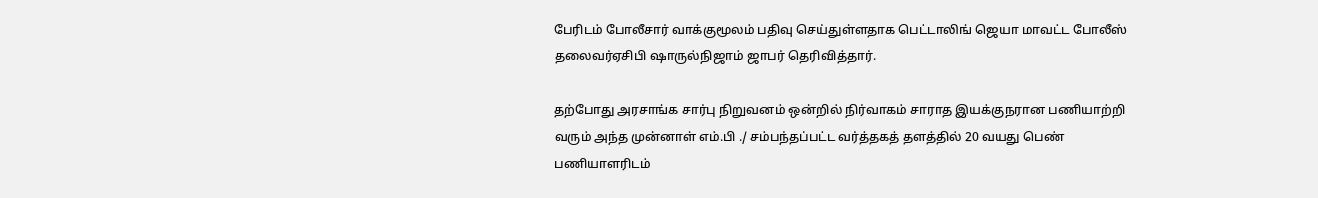பேரிடம் போலீசார் வாக்குமூலம் பதிவு செய்துள்ளதாக பெட்டாலிங் ஜெயா மாவட்ட போலீஸ் தலைவர்ஏசிபி ஷாருல்நிஜாம் ஜாபர் தெரிவித்தார்.

தற்போது அரசாங்க சார்பு நிறுவனம் ஒன்றில் நிர்வாகம் சாராத இயக்குநரான பணியாற்றி வரும் அந்த முன்னாள் எம்.பி ./ சம்பந்தப்பட்ட வர்த்தகத் தளத்தில் 20 வயது பெண் பணியாளரிடம்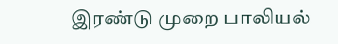இரண்டு முறை பாலியல்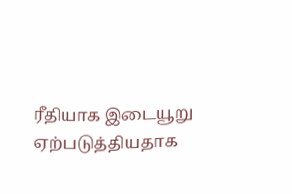ரீதியாக இடையூறு ஏற்படுத்தியதாக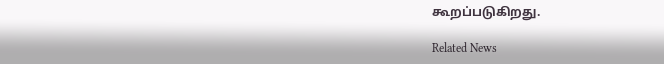கூறப்படுகிறது.

Related News